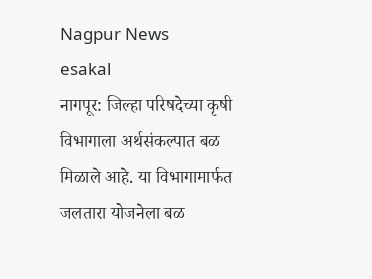Nagpur News
esakal
नागपूर: जिल्हा परिषदेच्या कृषी विभागाला अर्थसंकल्पात बळ मिळाले आहे. या विभागामार्फत जलतारा योजनेला बळ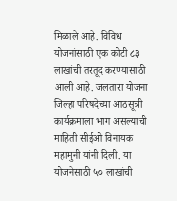मिळाले आहे. विविध योजनांसाठी एक कोटी ८३ लाखांची तरतूद करण्यासाठी आली आहे. जलतारा योजना जिल्हा परिषदेच्या आठसूत्री कार्यक्रमाला भाग असल्याची माहिती सीईओ विनायक महामुनी यांनी दिली. या योजनेसाठी ५० लाखांची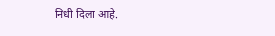निधी दिला आहे.